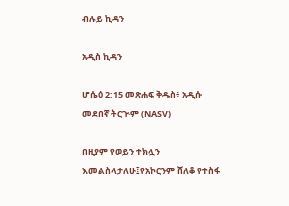ብሉይ ኪዳን

አዲስ ኪዳን

ሆሴዕ 2:15 መጽሐፍ ቅዱስ፥ አዲሱ መደበኛ ትርጒም (NASV)

በዚያም የወይን ተክሏን እመልስላታለሁ፤የአኮርንም ሸለቆ የተስፋ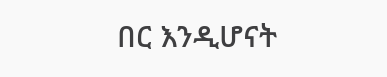በር እንዲሆናት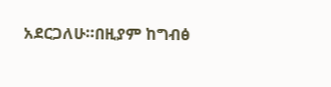አደርጋለሁ።በዚያም ከግብፅ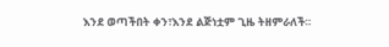እንደ ወጣችበት ቀን፣እንደ ልጅነቷም ጊዜ ትዘምራለች።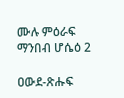ሙሉ ምዕራፍ ማንበብ ሆሴዕ 2

ዐውደ-ጽሑፍ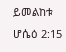ይመልከቱ ሆሴዕ 2:15